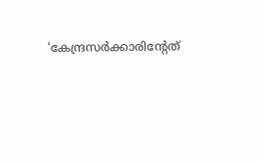‘കേന്ദ്രസർക്കാരിൻ്റേത്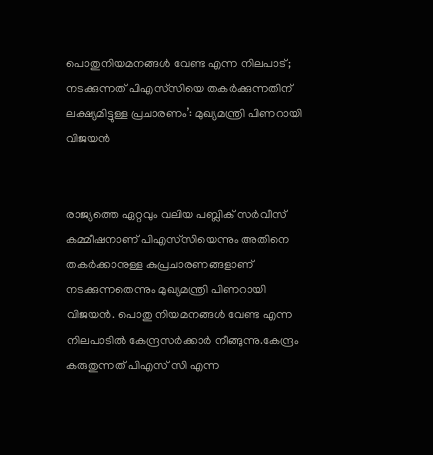പൊതുനിയമനങ്ങൾ വേണ്ട എന്ന നിലപാട്; നടക്കുന്നത് പിഎസ്‌സിയെ തകർക്കുന്നതിന് ലക്ഷ്യമിട്ടുള്ള പ്രചാരണം’: മുഖ്യമന്ത്രി പിണറായി വിജയൻ


രാജ്യത്തെ ഏറ്റവും വലിയ പബ്ലിക് സർവീസ് കമ്മീഷനാണ് പിഎസ്‌സിയെന്നും അതിനെ തകർക്കാനുള്ള കുപ്രചാരണങ്ങളാണ് നടക്കുന്നതെന്നും മുഖ്യമന്ത്രി പിണറായി വിജയൻ. പൊതു നിയമനങ്ങൾ വേണ്ട എന്ന നിലപാടിൽ കേന്ദ്രസർക്കാർ നീങ്ങുന്നു.കേന്ദ്രം കരുതുന്നത് പിഎസ് സി എന്ന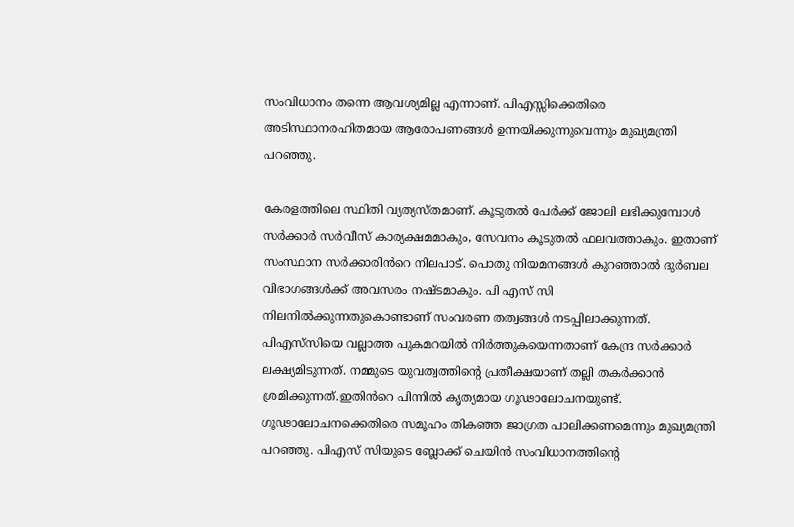സംവിധാനം തന്നെ ആവശ്യമില്ല എന്നാണ്. പിഎസ്സിക്കെതിരെ അടിസ്ഥാനരഹിതമായ ആരോപണങ്ങൾ ഉന്നയിക്കുന്നുവെന്നും മുഖ്യമന്ത്രി പറഞ്ഞു.

കേരളത്തിലെ സ്ഥിതി വ്യത്യസ്തമാണ്. കൂടുതൽ പേർക്ക് ജോലി ലഭിക്കുമ്പോൾ സർക്കാർ സർവീസ് കാര്യക്ഷമമാകും, സേവനം കൂടുതൽ ഫലവത്താകും. ഇതാണ് സംസ്ഥാന സർക്കാരിൻറെ നിലപാട്. പൊതു നിയമനങ്ങൾ കുറഞ്ഞാൽ ദുർബല വിഭാഗങ്ങൾക്ക് അവസരം നഷ്ടമാകും. പി എസ് സി നിലനിൽക്കുന്നതുകൊണ്ടാണ് സംവരണ തത്വങ്ങൾ നടപ്പിലാക്കുന്നത്. പി‍എസ്‍സിയെ വല്ലാത്ത പുകമറയിൽ നിർത്തുകയെന്നതാണ് കേന്ദ്ര സർക്കാർ ലക്ഷ്യമിടുന്നത്. നമ്മുടെ യുവത്വത്തിന്റെ പ്രതീക്ഷയാണ് തല്ലി തകർക്കാൻ ശ്രമിക്കുന്നത്.ഇതിൻറെ പിന്നിൽ കൃത്യമായ ഗൂഢാലോചനയുണ്ട്. ഗൂഢാലോചനക്കെതിരെ സമൂഹം തികഞ്ഞ ജാഗ്രത പാലിക്കണമെന്നും മുഖ്യമന്ത്രി പറഞ്ഞു. പിഎസ് സിയുടെ ബ്ലോക്ക് ചെയിൻ സംവിധാനത്തിന്റെ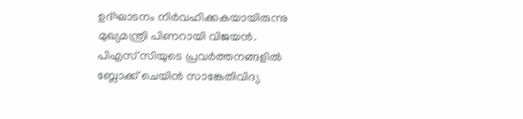ഉദ്ഘാടനം നിർവഹിക്കകയായിരുന്നു മുഖ്യമന്ത്രി പിണറായി വിജയൻ. പിഎസ്‍ ‌‌‌സിയുടെ പ്രവർത്തനങ്ങളിൽ ബ്ലോക്ക് ചെയിൻ സാങ്കേതിവിദ്യ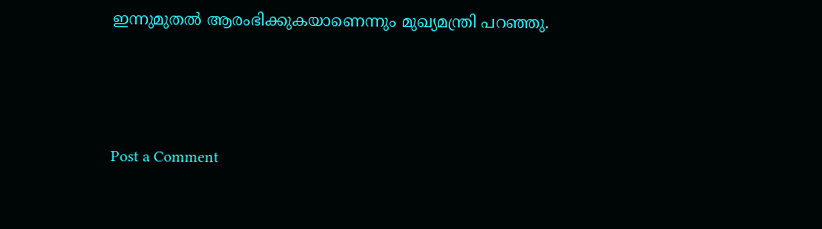ഇന്നുമുതൽ ആരംഭിക്കുകയാണെന്നും മുഖ്യമന്ത്രി പറഞ്ഞു.



Post a Comment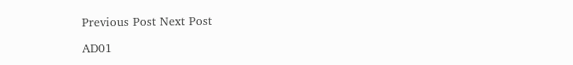Previous Post Next Post

AD01